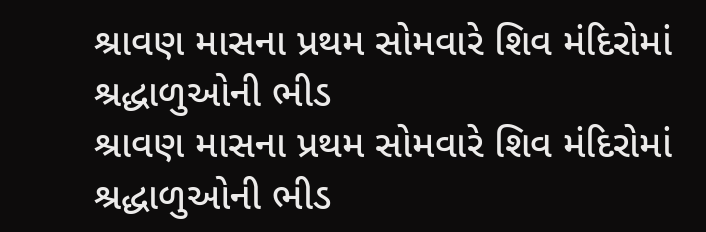શ્રાવણ માસના પ્રથમ સોમવારે શિવ મંદિરોમાં શ્રદ્ધાળુઓની ભીડ
શ્રાવણ માસના પ્રથમ સોમવારે શિવ મંદિરોમાં શ્રદ્ધાળુઓની ભીડ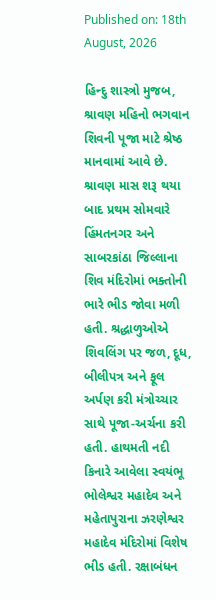Published on: 18th August, 2026

હિન્દુ શાસ્ત્રો મુજબ, શ્રાવણ મહિનો ભગવાન શિવની પૂજા માટે શ્રેષ્ઠ માનવામાં આવે છે. શ્રાવણ માસ શરૂ થયા બાદ પ્રથમ સોમવારે હિંમતનગર અને સાબરકાંઠા જિલ્લાના શિવ મંદિરોમાં ભક્તોની ભારે ભીડ જોવા મળી હતી. શ્રદ્ધાળુઓએ શિવલિંગ પર જળ, દૂધ, બીલીપત્ર અને ફૂલ અર્પણ કરી મંત્રોચ્ચાર સાથે પૂજા-અર્ચના કરી હતી. હાથમતી નદી કિનારે આવેલા સ્વયંભૂ ભોલેશ્વર મહાદેવ અને મહેતાપુરાના ઝરણેશ્વર મહાદેવ મંદિરોમાં વિશેષ ભીડ હતી. રક્ષાબંધન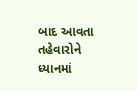બાદ આવતા તહેવારોને ધ્યાનમાં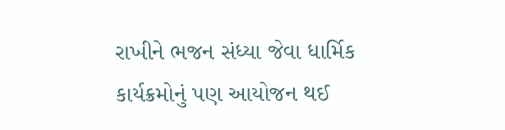રાખીને ભજન સંધ્યા જેવા ધાર્મિક કાર્યક્રમોનું પણ આયોજન થઈ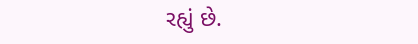રહ્યું છે.